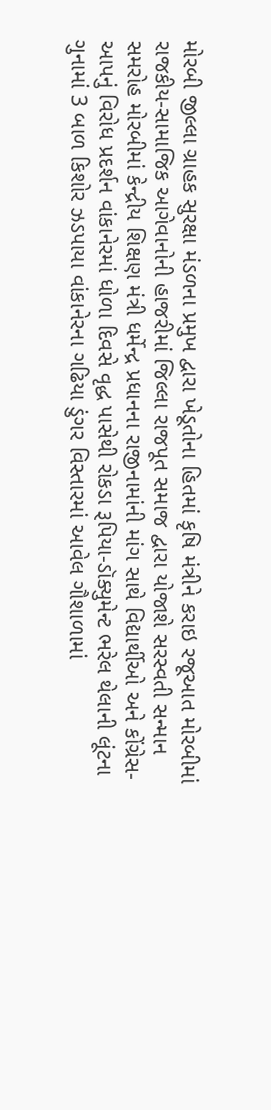મોરબી જીલ્લા ગ્રાહક સુરક્ષા મંડળના પ્રમુખ દ્વારા ખેડૂતોના હિતમાં કૃષિ મંત્રીને કરાઇ રજૂઆત મોરબીમાં રાજકીય-સામાજિક આગેવાનોની હાજરીમાં જિલ્લા રાજપૂત સમાજ દ્વારા યોજાશે સરસ્વતી સન્માન સમરોહ મોરબીમાં કેન્દ્રીય શિક્ષણ મંત્રી ધર્મેન્દ્ર પ્રધાનના રાજીનામાંની માંગ સાથે વિદ્યાર્થીઓ અને કોંગ્રેસ-આપનું વિરોધ પ્રદર્શન વાંકાનેરમાં ધોળા દિવસે વૃદ્ધ પાસેથી રોકડા રૂપિયા-ડૉક્યુમેન્ટ ભરેલ થેલાની લૂંટના ગુનામાં 3 બાળ કિશોર ઝડપાયા વાંકાનેરના ગઢિયા ડુંગર વિસ્તારમાં આવેલ ગૌશાળામાં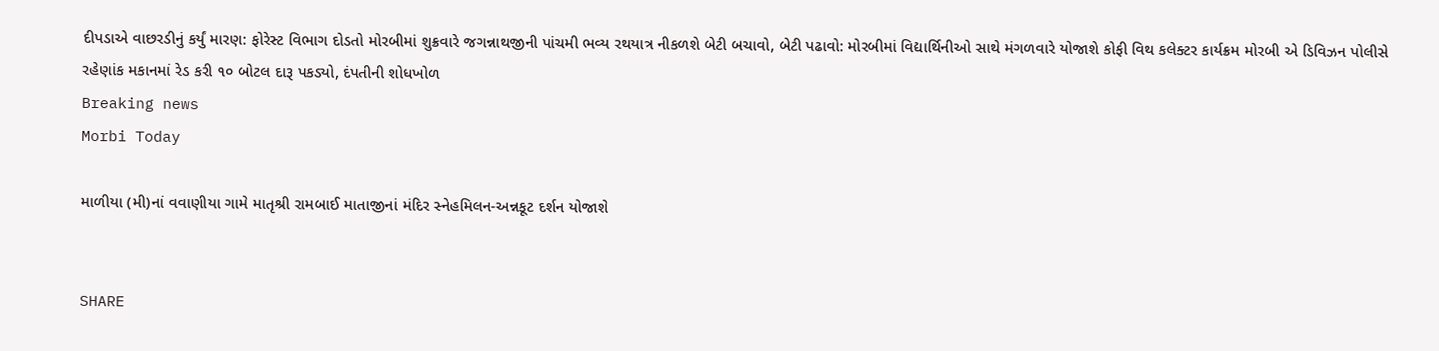દીપડાએ વાછરડીનું કર્યું મારણ: ફોરેસ્ટ વિભાગ દોડતો મોરબીમાં શુક્રવારે જગન્નાથજીની પાંચમી ભવ્ય રથયાત્ર નીકળશે બેટી બચાવો, બેટી પઢાવો: મોરબીમાં વિદ્યાર્થિનીઓ સાથે મંગળવારે યોજાશે કોફી વિથ કલેક્ટર કાર્યક્રમ મોરબી એ ડિવિઝન પોલીસે રહેણાંક મકાનમાં રેડ કરી ૧૦ બોટલ દારૂ પકડ્યો, દંપતીની શોધખોળ
Breaking news
Morbi Today

માળીયા (મી)નાં વવાણીયા ગામે માતૃશ્રી રામબાઈ માતાજીનાં મંદિર સ્નેહમિલન-અન્નકૂટ દર્શન યોજાશે


SHARE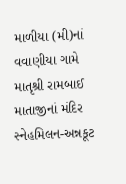માળીયા (મી)નાં વવાણીયા ગામે માતૃશ્રી રામબાઈ માતાજીનાં મંદિર સ્નેહમિલન-અન્નકૂટ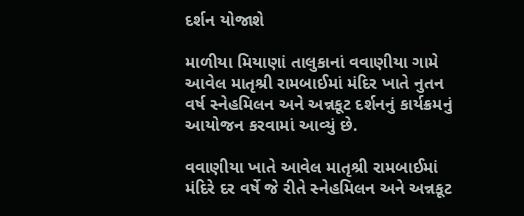દર્શન યોજાશે

માળીયા મિયાણાં તાલુકાનાં વવાણીયા ગામે આવેલ માતૃશ્રી રામબાઈમાં મંદિર ખાતે નુતન વર્ષ સ્નેહમિલન અને અન્નકૂટ દર્શનનું કાર્યક્રમનું આયોજન કરવામાં આવ્યું છે.

વવાણીયા ખાતે આવેલ માતૃશ્રી રામબાઈમાં મંદિરે દર વર્ષે જે રીતે સ્નેહમિલન અને અન્નકૂટ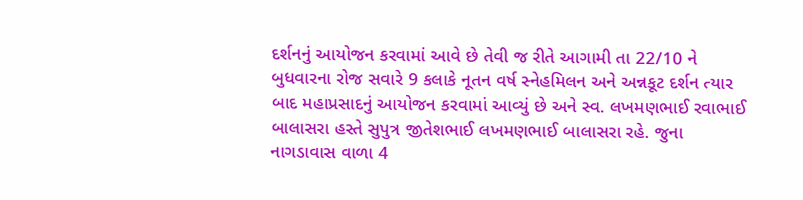દર્શનનું આયોજન કરવામાં આવે છે તેવી જ રીતે આગામી તા 22/10 ને બુધવારના રોજ સવારે 9 કલાકે નૂતન વર્ષ સ્નેહમિલન અને અન્નકૂટ દર્શન ત્યાર બાદ મહાપ્રસાદનું આયોજન કરવામાં આવ્યું છે અને સ્વ. લખમણભાઈ રવાભાઈ બાલાસરા હસ્તે સુપુત્ર જીતેશભાઈ લખમણભાઈ બાલાસરા રહે. જુના નાગડાવાસ વાળા 4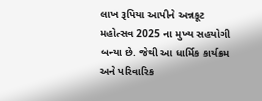લાખ રૂપિયા આપીને અન્નકૂટ મહોત્સવ 2025 ના મુખ્ય સહયોગી બન્યા છે. જેથી આ ધાર્મિક કાર્યક્રમ અને પરિવારિક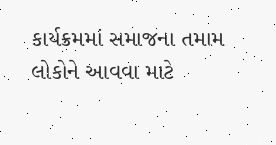કાર્યક્રમમાં સમાજના તમામ લોકોને આવવા માટે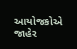આયોજકોએ જાહેર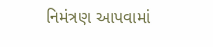નિમંત્રણ આપવામાં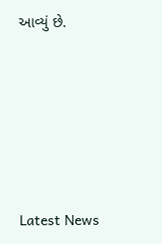આવ્યું છે.






Latest News